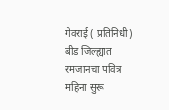गेवराई ( प्रतिनिधी) बीड जिल्ह्यात रमजानचा पवित्र महिना सुरू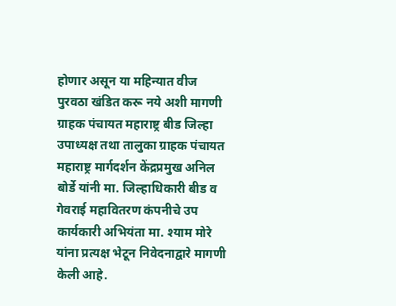होणार असून या महिन्यात वीज पुरवठा खंडित करू नये अशी मागणी ग्राहक पंचायत महाराष्ट्र बीड जिल्हा उपाध्यक्ष तथा तालुका ग्राहक पंचायत महाराष्ट्र मार्गदर्शन केंद्रप्रमुख अनिल बोर्डे यांनी मा. जिल्हाधिकारी बीड व गेवराई महावितरण कंपनीचे उप कार्यकारी अभियंता मा. श्याम मोरे यांना प्रत्यक्ष भेटून निवेदनाद्वारे मागणी केली आहे.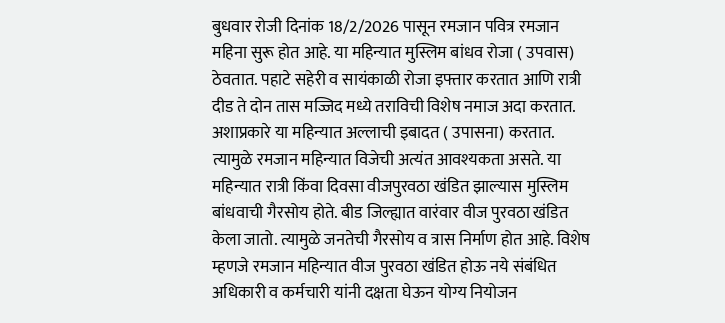बुधवार रोजी दिनांक 18/2/2026 पासून रमजान पवित्र रमजान महिना सुरू होत आहे. या महिन्यात मुस्लिम बांधव रोजा ( उपवास) ठेवतात. पहाटे सहेरी व सायंकाळी रोजा इफ्तार करतात आणि रात्री दीड ते दोन तास मज्जिद मध्ये तराविची विशेष नमाज अदा करतात. अशाप्रकारे या महिन्यात अल्लाची इबादत ( उपासना) करतात. त्यामुळे रमजान महिन्यात विजेची अत्यंत आवश्यकता असते. या महिन्यात रात्री किंवा दिवसा वीजपुरवठा खंडित झाल्यास मुस्लिम बांधवाची गैरसोय होते. बीड जिल्ह्यात वारंवार वीज पुरवठा खंडित केला जातो. त्यामुळे जनतेची गैरसोय व त्रास निर्माण होत आहे. विशेष म्हणजे रमजान महिन्यात वीज पुरवठा खंडित होऊ नये संबंधित अधिकारी व कर्मचारी यांनी दक्षता घेऊन योग्य नियोजन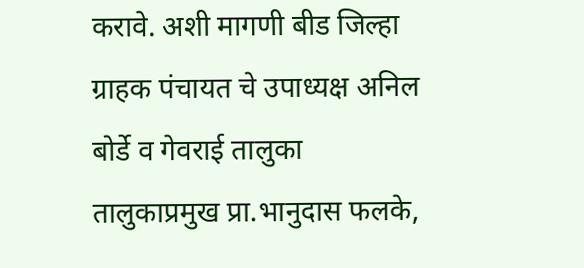करावे. अशी मागणी बीड जिल्हा ग्राहक पंचायत चे उपाध्यक्ष अनिल बोर्डे व गेवराई तालुका तालुकाप्रमुख प्रा.भानुदास फलके,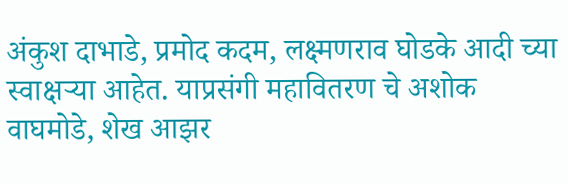अंकुश दाभाडे, प्रमोद कदम, लक्ष्मणराव घोडके आदी च्या स्वाक्षऱ्या आहेत. याप्रसंगी महावितरण चे अशोक वाघमोडे, शेख आझर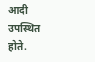आदी उपस्थित होते.